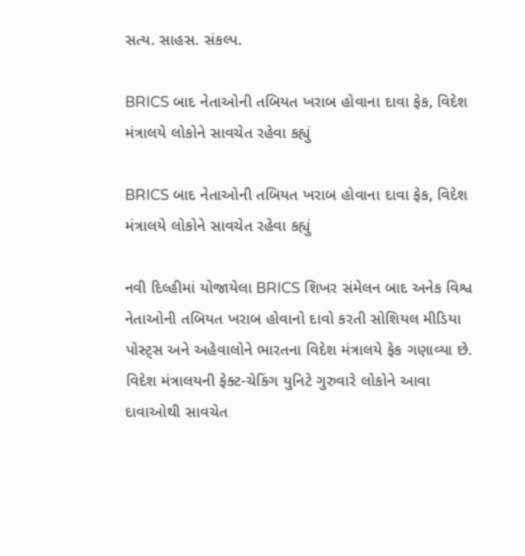સત્ય. સાહસ. સંકલ્પ.

BRICS બાદ નેતાઓની તબિયત ખરાબ હોવાના દાવા ફેક, વિદેશ મંત્રાલયે લોકોને સાવચેત રહેવા કહ્યું

BRICS બાદ નેતાઓની તબિયત ખરાબ હોવાના દાવા ફેક, વિદેશ મંત્રાલયે લોકોને સાવચેત રહેવા કહ્યું

નવી દિલ્હીમાં યોજાયેલા BRICS શિખર સંમેલન બાદ અનેક વિશ્વ નેતાઓની તબિયત ખરાબ હોવાનો દાવો કરતી સોશિયલ મીડિયા પોસ્ટ્સ અને અહેવાલોને ભારતના વિદેશ મંત્રાલયે ફેક ગણાવ્યા છે. વિદેશ મંત્રાલયની ફેક્ટ-ચેકિંગ યુનિટે ગુરુવારે લોકોને આવા દાવાઓથી સાવચેત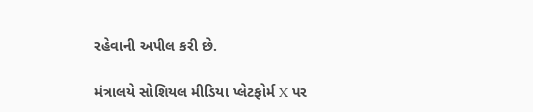રહેવાની અપીલ કરી છે.

મંત્રાલયે સોશિયલ મીડિયા પ્લેટફોર્મ X પર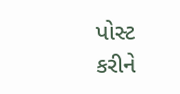પોસ્ટ કરીને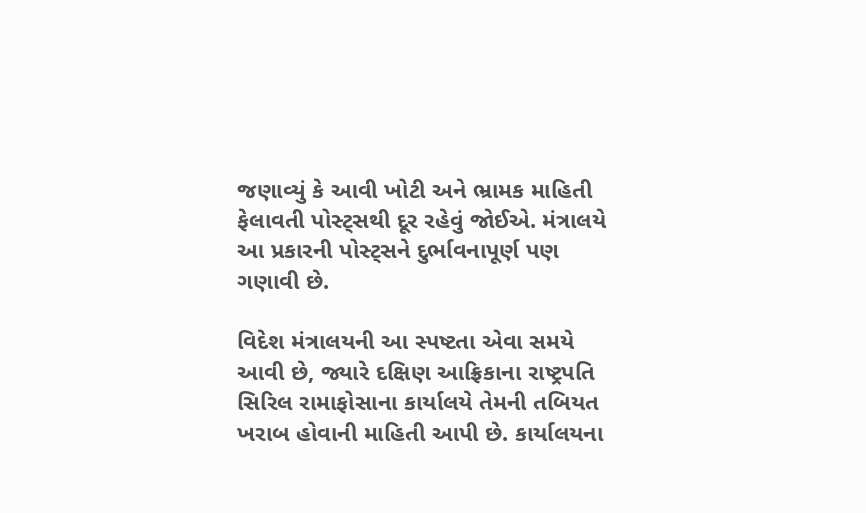જણાવ્યું કે આવી ખોટી અને ભ્રામક માહિતી ફેલાવતી પોસ્ટ્સથી દૂર રહેવું જોઈએ. મંત્રાલયે આ પ્રકારની પોસ્ટ્સને દુર્ભાવનાપૂર્ણ પણ ગણાવી છે.

વિદેશ મંત્રાલયની આ સ્પષ્ટતા એવા સમયે આવી છે, જ્યારે દક્ષિણ આફ્રિકાના રાષ્ટ્રપતિ સિરિલ રામાફોસાના કાર્યાલયે તેમની તબિયત ખરાબ હોવાની માહિતી આપી છે. કાર્યાલયના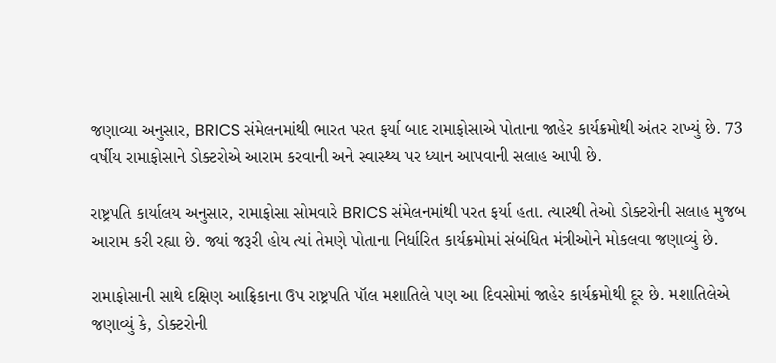જણાવ્યા અનુસાર, BRICS સંમેલનમાંથી ભારત પરત ફર્યા બાદ રામાફોસાએ પોતાના જાહેર કાર્યક્રમોથી અંતર રાખ્યું છે. 73 વર્ષીય રામાફોસાને ડોક્ટરોએ આરામ કરવાની અને સ્વાસ્થ્ય પર ધ્યાન આપવાની સલાહ આપી છે.

રાષ્ટ્રપતિ કાર્યાલય અનુસાર, રામાફોસા સોમવારે BRICS સંમેલનમાંથી પરત ફર્યા હતા. ત્યારથી તેઓ ડોક્ટરોની સલાહ મુજબ આરામ કરી રહ્યા છે. જ્યાં જરૂરી હોય ત્યાં તેમણે પોતાના નિર્ધારિત કાર્યક્રમોમાં સંબંધિત મંત્રીઓને મોકલવા જણાવ્યું છે.

રામાફોસાની સાથે દક્ષિણ આફ્રિકાના ઉપ રાષ્ટ્રપતિ પૉલ મશાતિલે પણ આ દિવસોમાં જાહેર કાર્યક્રમોથી દૂર છે. મશાતિલેએ જણાવ્યું કે, ડોક્ટરોની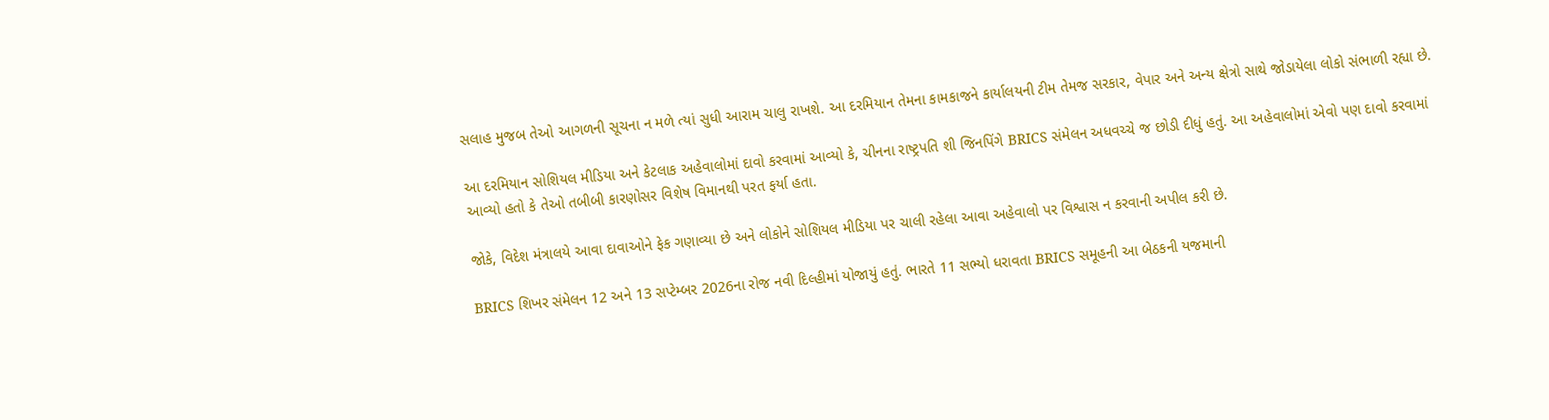સલાહ મુજબ તેઓ આગળની સૂચના ન મળે ત્યાં સુધી આરામ ચાલુ રાખશે. આ દરમિયાન તેમના કામકાજને કાર્યાલયની ટીમ તેમજ સરકાર, વેપાર અને અન્ય ક્ષેત્રો સાથે જોડાયેલા લોકો સંભાળી રહ્યા છે.

આ દરમિયાન સોશિયલ મીડિયા અને કેટલાક અહેવાલોમાં દાવો કરવામાં આવ્યો કે, ચીનના રાષ્ટ્રપતિ શી જિનપિંગે BRICS સંમેલન અધવચ્ચે જ છોડી દીધું હતું. આ અહેવાલોમાં એવો પણ દાવો કરવામાં આવ્યો હતો કે તેઓ તબીબી કારણોસર વિશેષ વિમાનથી પરત ફર્યા હતા.

જોકે, વિદેશ મંત્રાલયે આવા દાવાઓને ફેક ગણાવ્યા છે અને લોકોને સોશિયલ મીડિયા પર ચાલી રહેલા આવા અહેવાલો પર વિશ્વાસ ન કરવાની અપીલ કરી છે.

BRICS શિખર સંમેલન 12 અને 13 સપ્ટેમ્બર 2026ના રોજ નવી દિલ્હીમાં યોજાયું હતું. ભારતે 11 સભ્યો ધરાવતા BRICS સમૂહની આ બેઠકની યજમાની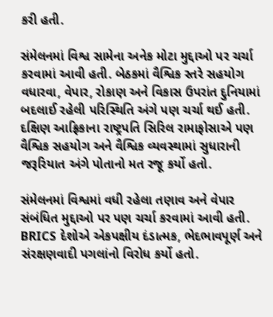કરી હતી.

સંમેલનમાં વિશ્વ સામેના અનેક મોટા મુદ્દાઓ પર ચર્ચા કરવામાં આવી હતી. બેઠકમાં વૈશ્વિક સ્તરે સહયોગ વધારવા, વેપાર, રોકાણ અને વિકાસ ઉપરાંત દુનિયામાં બદલાઈ રહેલી પરિસ્થિતિ અંગે પણ ચર્ચા થઈ હતી. દક્ષિણ આફ્રિકાના રાષ્ટ્રપતિ સિરિલ રામાફોસાએ પણ વૈશ્વિક સહયોગ અને વૈશ્વિક વ્યવસ્થામાં સુધારાની જરૂરિયાત અંગે પોતાનો મત રજૂ કર્યો હતો.

સંમેલનમાં વિશ્વમાં વધી રહેલા તણાવ અને વેપાર સંબંધિત મુદ્દાઓ પર પણ ચર્ચા કરવામાં આવી હતી. BRICS દેશોએ એકપક્ષીય દંડાત્મક, ભેદભાવપૂર્ણ અને સંરક્ષણવાદી પગલાંનો વિરોધ કર્યો હતો.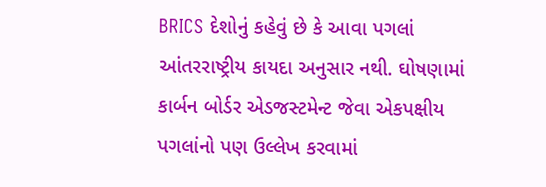BRICS દેશોનું કહેવું છે કે આવા પગલાં આંતરરાષ્ટ્રીય કાયદા અનુસાર નથી. ઘોષણામાં કાર્બન બોર્ડર એડજસ્ટમેન્ટ જેવા એકપક્ષીય પગલાંનો પણ ઉલ્લેખ કરવામાં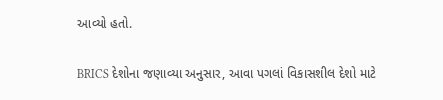આવ્યો હતો.

BRICS દેશોના જણાવ્યા અનુસાર, આવા પગલાં વિકાસશીલ દેશો માટે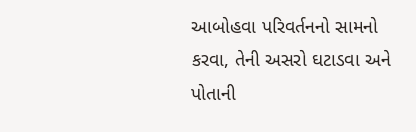આબોહવા પરિવર્તનનો સામનો કરવા, તેની અસરો ઘટાડવા અને પોતાની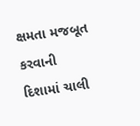ક્ષમતા મજબૂત કરવાની દિશામાં ચાલી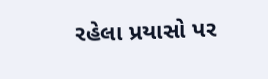રહેલા પ્રયાસો પર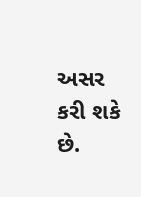અસર કરી શકે છે.